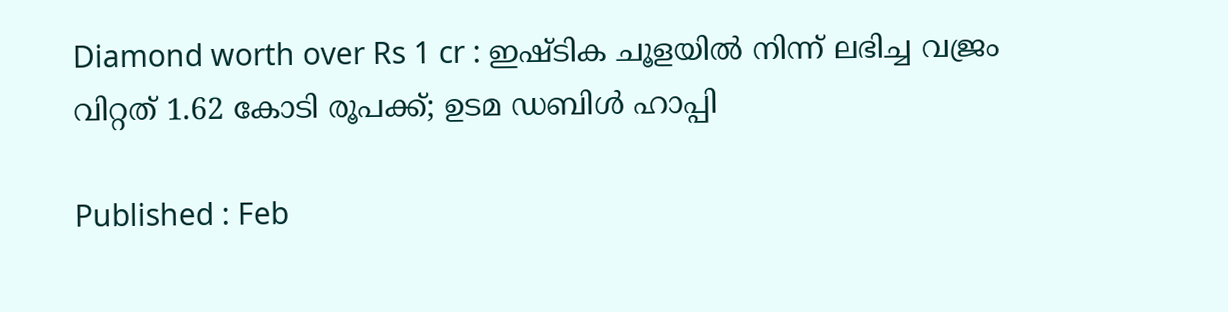Diamond worth over Rs 1 cr : ഇഷ്ടിക ചൂളയില്‍ നിന്ന് ലഭിച്ച വജ്രം വിറ്റത് 1.62 കോടി രൂപക്ക്; ഉടമ ഡബിള്‍ ഹാപ്പി

Published : Feb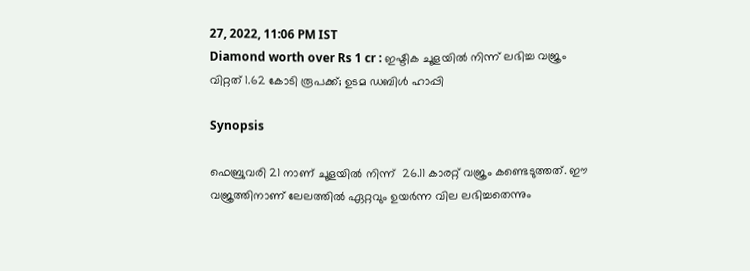27, 2022, 11:06 PM IST
Diamond worth over Rs 1 cr : ഇഷ്ടിക ചൂളയില്‍ നിന്ന് ലഭിച്ച വജ്രം വിറ്റത് 1.62 കോടി രൂപക്ക്; ഉടമ ഡബിള്‍ ഹാപ്പി

Synopsis

ഫെബ്രുവരി 21 നാണ് ചൂളയില്‍ നിന്ന്  26.11 കാരറ്റ് വജ്രം കണ്ടെടുത്തത്. ഈ വജ്രത്തിനാണ് ലേലത്തില്‍ ഏറ്റവും ഉയര്‍ന്ന വില ലഭിച്ചതെന്നും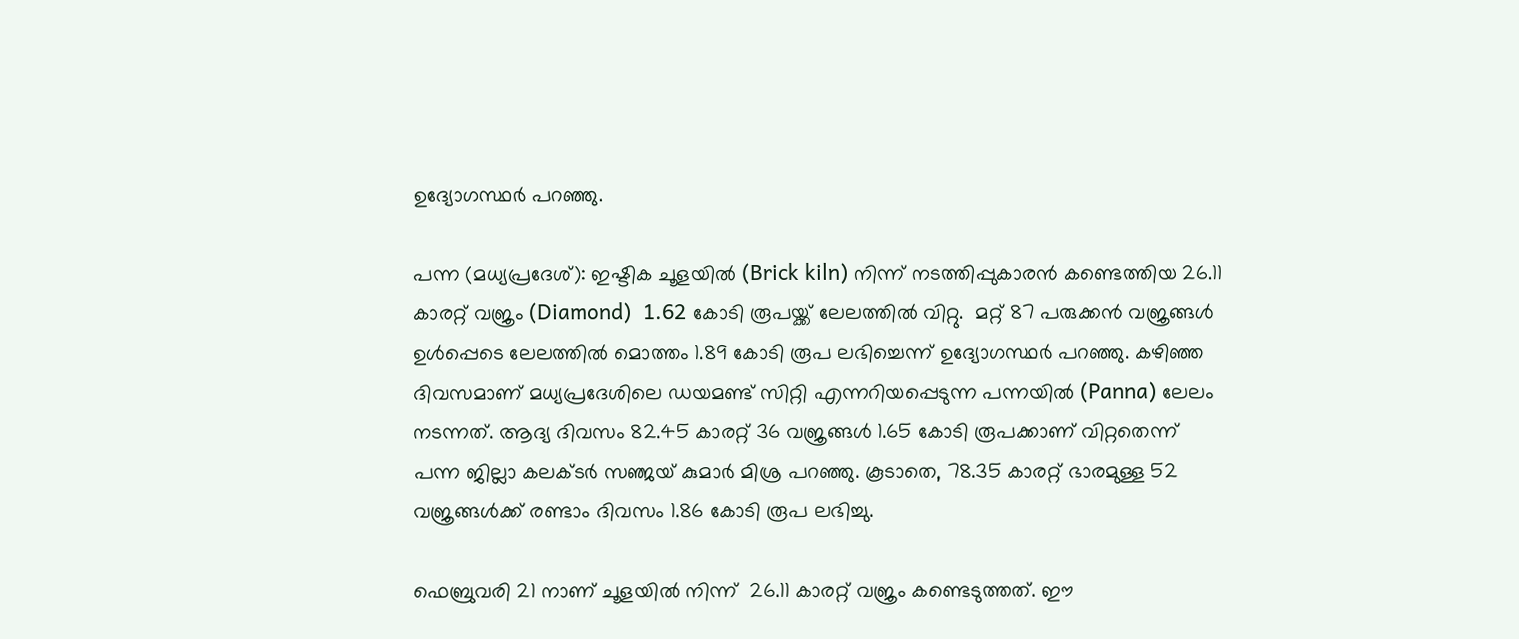ഉദ്യോഗസ്ഥര്‍ പറഞ്ഞു.

പന്ന (മധ്യപ്രദേശ്): ഇഷ്ടിക ചൂളയില്‍ (Brick kiln) നിന്ന് നടത്തിപ്പുകാരന്‍ കണ്ടെത്തിയ 26.11 കാരറ്റ് വജ്രം (Diamond)  1.62 കോടി രൂപയ്ക്ക് ലേലത്തില്‍ വിറ്റു.  മറ്റ് 87 പരുക്കന്‍ വജ്രങ്ങള്‍ ഉള്‍പ്പെടെ ലേലത്തില്‍ മൊത്തം 1.89 കോടി രൂപ ലഭിച്ചെന്ന് ഉദ്യോഗസ്ഥര്‍ പറഞ്ഞു. കഴിഞ്ഞ ദിവസമാണ് മധ്യപ്രദേശിലെ ഡയമണ്ട് സിറ്റി എന്നറിയപ്പെടുന്ന പന്നയില്‍ (Panna) ലേലം നടന്നത്. ആദ്യ ദിവസം 82.45 കാരറ്റ് 36 വജ്രങ്ങള്‍ 1.65 കോടി രൂപക്കാണ് വിറ്റതെന്ന് പന്ന ജില്ലാ കലക്ടര്‍ സഞ്ജയ് കുമാര്‍ മിശ്ര പറഞ്ഞു. കൂടാതെ, 78.35 കാരറ്റ് ഭാരമുള്ള 52 വജ്രങ്ങള്‍ക്ക് രണ്ടാം ദിവസം 1.86 കോടി രൂപ ലഭിച്ചു.

ഫെബ്രുവരി 21 നാണ് ചൂളയില്‍ നിന്ന്  26.11 കാരറ്റ് വജ്രം കണ്ടെടുത്തത്. ഈ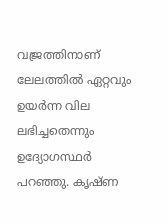വജ്രത്തിനാണ് ലേലത്തില്‍ ഏറ്റവും ഉയര്‍ന്ന വില ലഭിച്ചതെന്നും ഉദ്യോഗസ്ഥര്‍ പറഞ്ഞു. കൃഷ്ണ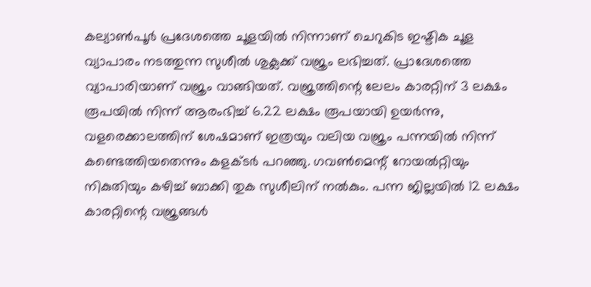കല്യാണ്‍പൂര്‍ പ്രദേശത്തെ ചൂളയില്‍ നിന്നാണ് ചെറുകിട ഇഷ്ടിക ചൂള വ്യാപാരം നടത്തുന്ന സുശീല്‍ ശുക്ലക്ക് വജ്രം ലഭിച്ചത്. പ്രാദേശത്തെ വ്യാപാരിയാണ് വജ്രം വാങ്ങിയത്. വജ്രത്തിന്റെ ലേലം കാരറ്റിന് 3 ലക്ഷം രൂപയില്‍ നിന്ന് ആരംഭിച്ച് 6.22 ലക്ഷം രൂപയായി ഉയര്‍ന്നു, വളരെക്കാലത്തിന് ശേഷമാണ് ഇത്രയും വലിയ വജ്രം പന്നയില്‍ നിന്ന് കണ്ടെത്തിയതെന്നും കളക്ടര്‍ പറഞ്ഞു. ഗവണ്‍മെന്റ് റോയല്‍റ്റിയും നികുതിയും കഴിച്ച് ബാക്കി തുക സുശീലിന് നല്‍കും. പന്ന ജില്ലയില്‍ 12 ലക്ഷം കാരറ്റിന്റെ വജ്രങ്ങള്‍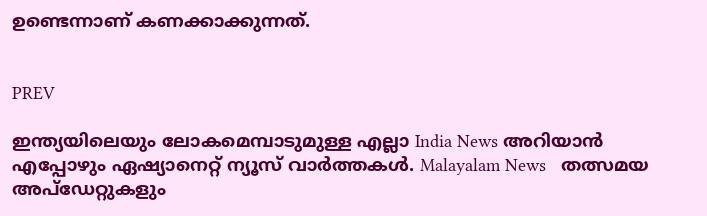ഉണ്ടെന്നാണ് കണക്കാക്കുന്നത്.


PREV

ഇന്ത്യയിലെയും ലോകമെമ്പാടുമുള്ള എല്ലാ India News അറിയാൻ എപ്പോഴും ഏഷ്യാനെറ്റ് ന്യൂസ് വാർത്തകൾ. Malayalam News   തത്സമയ അപ്‌ഡേറ്റുകളും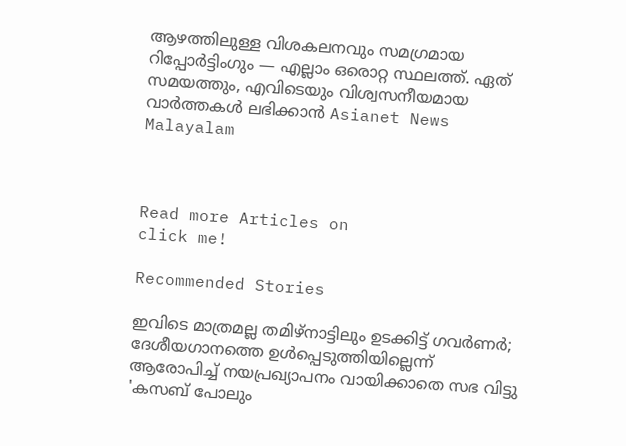ആഴത്തിലുള്ള വിശകലനവും സമഗ്രമായ റിപ്പോർട്ടിംഗും — എല്ലാം ഒരൊറ്റ സ്ഥലത്ത്. ഏത് സമയത്തും, എവിടെയും വിശ്വസനീയമായ വാർത്തകൾ ലഭിക്കാൻ Asianet News Malayalam



Read more Articles on
click me!

Recommended Stories

ഇവിടെ മാത്രമല്ല തമിഴ്നാട്ടിലും ഉടക്കിട്ട് ഗവർണർ; ദേശീയഗാനത്തെ ഉൾപ്പെടുത്തിയില്ലെന്ന് ആരോപിച്ച് നയപ്രഖ്യാപനം വായിക്കാതെ സഭ വിട്ടു
'കസബ് പോലും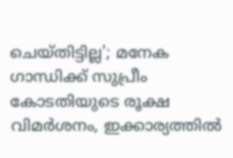ചെയ്തിട്ടില്ല'; മനേക ഗാന്ധിക്ക് സുപ്രീം കോടതിയുടെ രൂക്ഷ വിമർശനം, ഇക്കാര്യത്തില്‍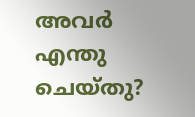അവർ എന്തു ചെയ്തു?